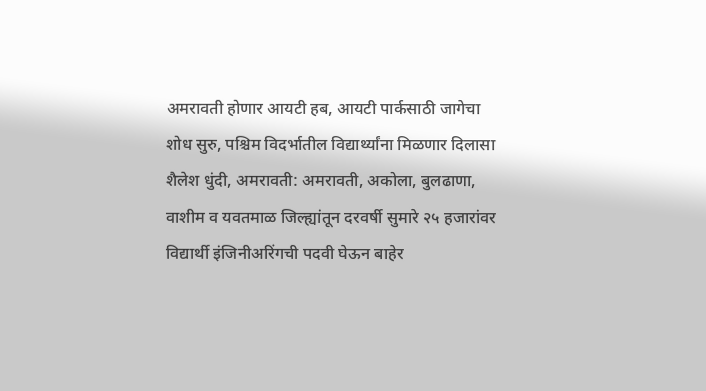अमरावती होणार आयटी हब, आयटी पार्कसाठी जागेचा शोध सुरु, पश्चिम विदर्भातील विद्यार्थ्यांना मिळणार दिलासा
शैलेश धुंदी, अमरावती: अमरावती, अकोला, बुलढाणा, वाशीम व यवतमाळ जिल्ह्यांतून दरवर्षी सुमारे २५ हजारांवर विद्यार्थी इंजिनीअरिंगची पदवी घेऊन बाहेर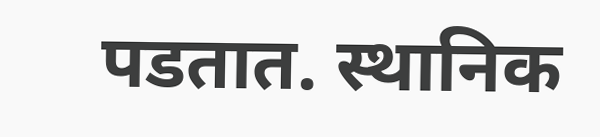पडतात. स्थानिक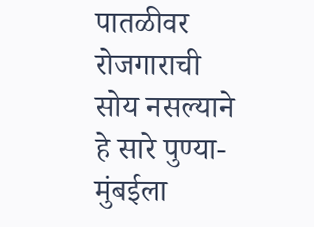पातळीवर रोजगाराची सोय नसल्याने हे सारे पुण्या-मुंबईला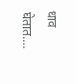धाव घेतात.…